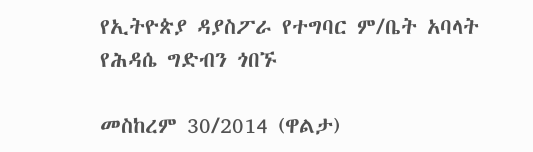የኢትዮጵያ ዳያስፖራ የተግባር ም/ቤት አባላት የሕዳሴ ግድብን ጎበኙ

መስከረም 30/2014 (ዋልታ)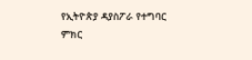የኢትዮጵያ ዳያስፖራ የተግባር ምክር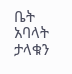ቤት አባላት ታላቁን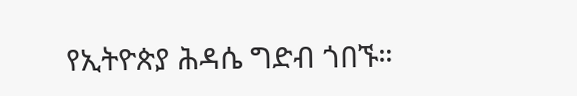የኢትዮጵያ ሕዳሴ ግድብ ጎበኙ።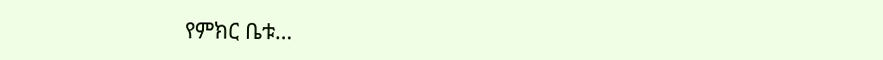የምክር ቤቱ…